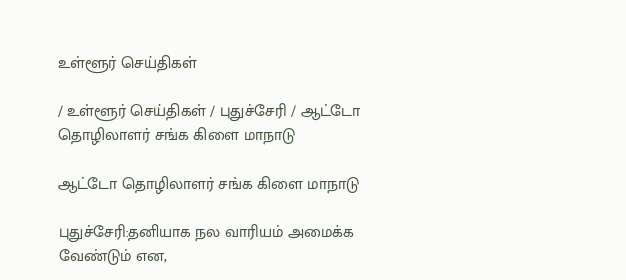உள்ளூர் செய்திகள்

/ உள்ளூர் செய்திகள் / புதுச்சேரி / ஆட்டோ தொழிலாளர் சங்க கிளை மாநாடு

ஆட்டோ தொழிலாளர் சங்க கிளை மாநாடு

புதுச்சேரி:தனியாக நல வாரியம் அமைக்க வேண்டும் என,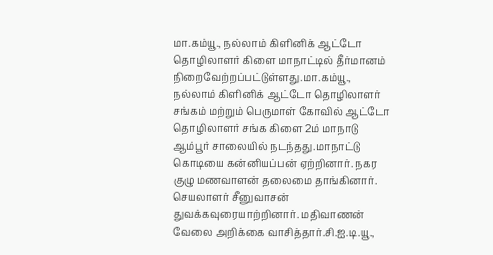மா.கம்யூ., நல்லாம் கிளினிக் ஆட்டோ தொழிலாளர் கிளை மாநாட்டில் தீர்மானம் நிறைவேற்றப்பட்டுள்ளது.மா.கம்யூ., நல்லாம் கிளினிக் ஆட்டோ தொழிலாளர் சங்கம் மற்றும் பெருமாள் கோவில் ஆட்டோ தொழிலாளர் சங்க கிளை 2ம் மாநாடு ஆம்பூர் சாலையில் நடந்தது.மாநாட்டு கொடியை கன்னியப்பன் ஏற்றினார். நகர குழு மணவாளன் தலைமை தாங்கினார். செயலாளர் சீனுவாசன் துவக்கவுரையாற்றினார். மதிவாணன் வேலை அறிக்கை வாசித்தார்.சி.ஐ.டி.யூ.,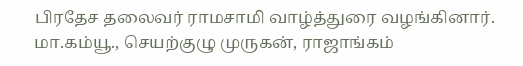பிரதேச தலைவர் ராமசாமி வாழ்த்துரை வழங்கினார். மா.கம்யூ., செயற்குழு முருகன், ராஜாங்கம்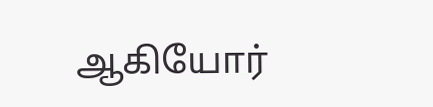ஆகியோர்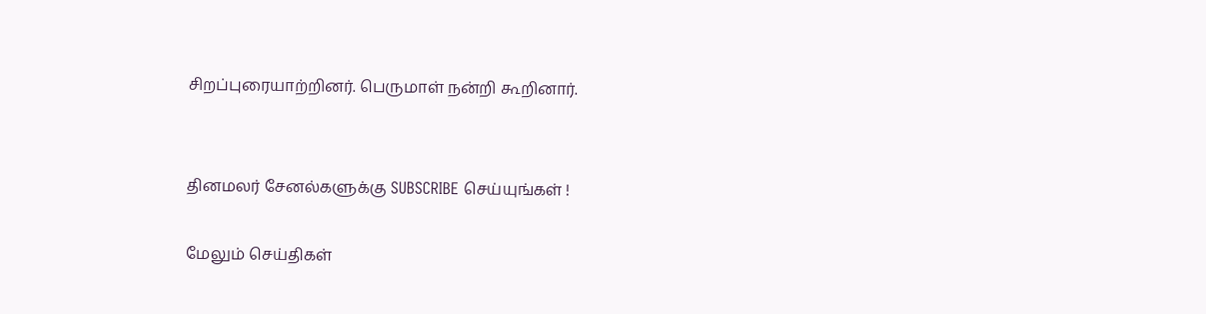சிறப்புரையாற்றினர். பெருமாள் நன்றி கூறினார்.


தினமலர் சேனல்களுக்கு SUBSCRIBE செய்யுங்கள் !

மேலும் செய்திகள்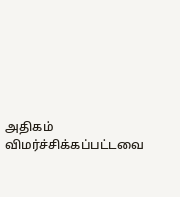அதிகம் விமர்ச்சிக்கப்பட்டவை